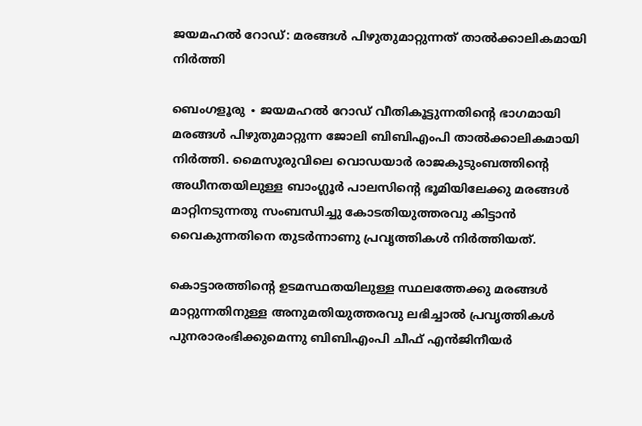ജയമഹൽ റോഡ്: മരങ്ങൾ പിഴുതുമാറ്റുന്നത് താൽക്കാലികമായി നിർത്തി

ബെംഗളൂരു ∙ ജയമഹൽ റോഡ് വീതികൂട്ടുന്നതിന്റെ ഭാഗമായി മരങ്ങൾ പിഴുതുമാറ്റുന്ന ജോലി ബിബിഎംപി താൽക്കാലികമായി നിർത്തി. മൈസൂരുവിലെ വൊഡയാർ രാജകുടുംബത്തിന്റെ അധീനതയിലുള്ള ബാംഗ്ലൂർ പാലസിന്റെ ഭൂമിയിലേക്കു മരങ്ങൾ മാറ്റിനടുന്നതു സംബന്ധിച്ചു കോടതിയുത്തരവു കിട്ടാൻ വൈകുന്നതിനെ തുടർന്നാണു പ്രവൃത്തികൾ നിർത്തിയത്.

കൊട്ടാരത്തിന്റെ ഉടമസ്ഥതയിലുള്ള സ്ഥലത്തേക്കു മരങ്ങൾ മാറ്റുന്നതിനുള്ള അനുമതിയുത്തരവു ലഭിച്ചാൽ പ്രവൃത്തികൾ പുനരാരംഭിക്കുമെന്നു ബിബിഎംപി ചീഫ് എൻജിനീയർ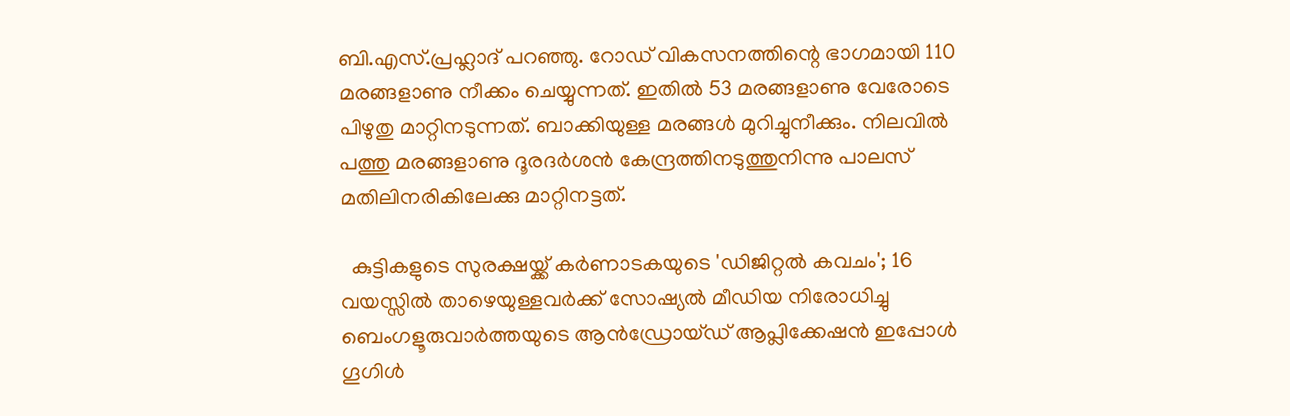ബി.എസ്.പ്രഹ്ലാദ് പറഞ്ഞു. റോഡ് വികസനത്തിന്റെ ഭാഗമായി 110 മരങ്ങളാണു നീക്കം ചെയ്യുന്നത്. ഇതിൽ 53 മരങ്ങളാണു വേരോടെ പിഴുതു മാറ്റിനടുന്നത്. ബാക്കിയുള്ള മരങ്ങൾ മുറിച്ചുനീക്കും. നിലവിൽ പത്തു മരങ്ങളാണു ദൂരദർശൻ കേന്ദ്രത്തിനടുത്തുനിന്നു പാലസ് മതിലിനരികിലേക്കു മാറ്റിനട്ടത്.

  കുട്ടികളുടെ സുരക്ഷയ്ക്ക് കർണാടകയുടെ 'ഡിജിറ്റൽ കവചം'; 16 വയസ്സിൽ താഴെയുള്ളവർക്ക് സോഷ്യൽ മീഡിയ നിരോധിച്ചു
ബെംഗളൂരുവാർത്തയുടെ ആൻഡ്രോയ്ഡ് ആപ്ലിക്കേഷൻ ഇപ്പോൾ ഗൂഗിൾ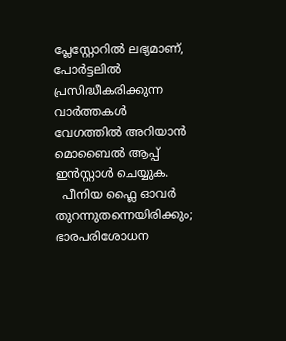പ്ലേസ്റ്റോറിൽ ലഭ്യമാണ്, പോർട്ടലിൽ പ്രസിദ്ധീകരിക്കുന്ന വാർത്തകൾ വേഗത്തിൽ അറിയാൻ മൊബൈൽ ആപ്പ് ഇൻസ്റ്റാൾ ചെയ്യുക.
  പീനിയ ഫ്ലൈ ഓവർ തുറന്നുതന്നെയിരിക്കും; ഭാരപരിശോധന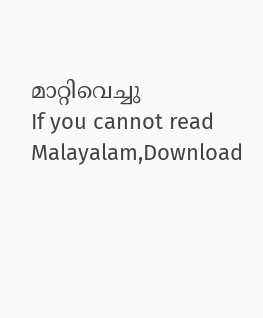മാറ്റിവെച്ചു
If you cannot read Malayalam,Download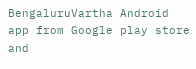BengaluruVartha Android app from Google play store and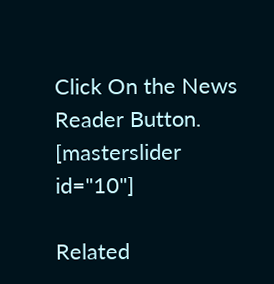Click On the News Reader Button. [masterslider id="10"]

Related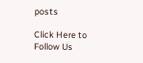posts

Click Here to Follow Us